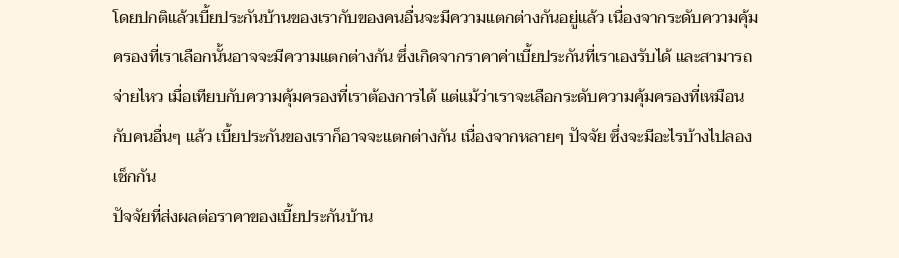โดยปกติแล้วเบี้ยประกันบ้านของเรากับของคนอื่นจะมีความแตกต่างกันอยู่แล้ว เนื่องจากระดับความคุ้มครองที่เราเลือกนั้นอาจจะมีความแตกต่างกัน ซึ่งเกิดจากราคาค่าเบี้ยประกันที่เราเองรับได้ และสามารถจ่ายไหว เมื่อเทียบกับความคุ้มครองที่เราต้องการได้ แต่แม้ว่าเราจะเลือกระดับความคุ้มครองที่เหมือนกับคนอื่นๆ แล้ว เบี้ยประกันของเราก็อาจจะแตกต่างกัน เนื่องจากหลายๆ ปัจจัย ซึ่งจะมีอะไรบ้างไปลองเช็กกัน
ปัจจัยที่ส่งผลต่อราคาของเบี้ยประกันบ้าน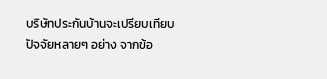บริษัทประกันบ้านจะเปรียบเทียบปัจจัยหลายๆ อย่าง จากข้อ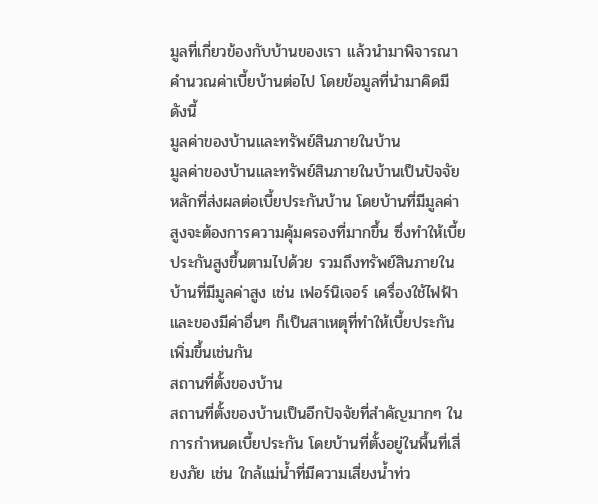มูลที่เกี่ยวข้องกับบ้านของเรา แล้วนำมาพิจารณาคำนวณค่าเบี้ยบ้านต่อไป โดยข้อมูลที่นำมาคิดมีดังนี้
มูลค่าของบ้านและทรัพย์สินภายในบ้าน
มูลค่าของบ้านและทรัพย์สินภายในบ้านเป็นปัจจัยหลักที่ส่งผลต่อเบี้ยประกันบ้าน โดยบ้านที่มีมูลค่าสูงจะต้องการความคุ้มครองที่มากขึ้น ซึ่งทำให้เบี้ยประกันสูงขึ้นตามไปด้วย รวมถึงทรัพย์สินภายในบ้านที่มีมูลค่าสูง เช่น เฟอร์นิเจอร์ เครื่องใช้ไฟฟ้า และของมีค่าอื่นๆ ก็เป็นสาเหตุที่ทำให้เบี้ยประกันเพิ่มขึ้นเช่นกัน
สถานที่ตั้งของบ้าน
สถานที่ตั้งของบ้านเป็นอีกปัจจัยที่สำคัญมากๆ ในการกำหนดเบี้ยประกัน โดยบ้านที่ตั้งอยู่ในพื้นที่เสี่ยงภัย เช่น ใกล้แม่น้ำที่มีความเสี่ยงน้ำท่ว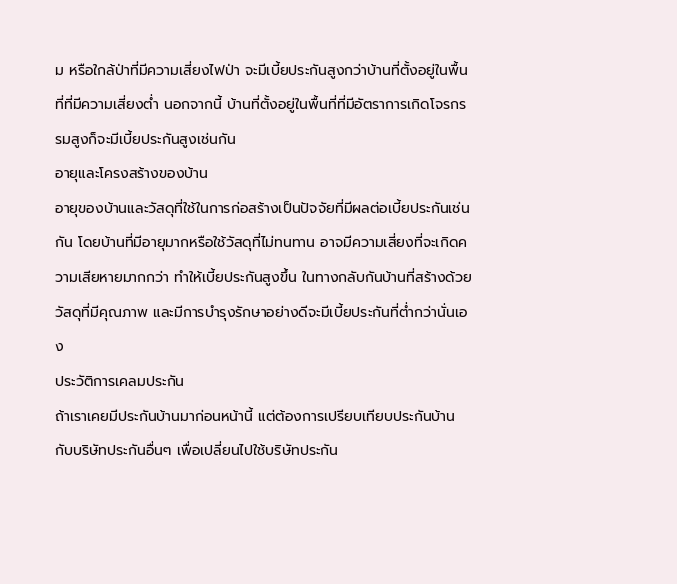ม หรือใกล้ป่าที่มีความเสี่ยงไฟป่า จะมีเบี้ยประกันสูงกว่าบ้านที่ตั้งอยู่ในพื้นที่ที่มีความเสี่ยงต่ำ นอกจากนี้ บ้านที่ตั้งอยู่ในพื้นที่ที่มีอัตราการเกิดโจรกรรมสูงก็จะมีเบี้ยประกันสูงเช่นกัน
อายุและโครงสร้างของบ้าน
อายุของบ้านและวัสดุที่ใช้ในการก่อสร้างเป็นปัจจัยที่มีผลต่อเบี้ยประกันเช่นกัน โดยบ้านที่มีอายุมากหรือใช้วัสดุที่ไม่ทนทาน อาจมีความเสี่ยงที่จะเกิดความเสียหายมากกว่า ทำให้เบี้ยประกันสูงขึ้น ในทางกลับกันบ้านที่สร้างด้วยวัสดุที่มีคุณภาพ และมีการบำรุงรักษาอย่างดีจะมีเบี้ยประกันที่ต่ำกว่านั่นเอง
ประวัติการเคลมประกัน
ถ้าเราเคยมีประกันบ้านมาก่อนหน้านี้ แต่ต้องการเปรียบเทียบประกันบ้านกับบริษัทประกันอื่นๆ เพื่อเปลี่ยนไปใช้บริษัทประกัน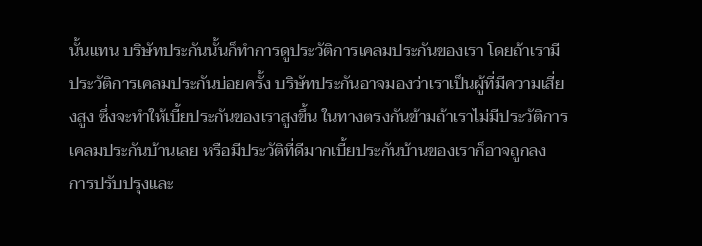นั้นแทน บริษัทประกันนั้นก็ทำการดูประวัติการเคลมประกันของเรา โดยถ้าเรามีประวัติการเคลมประกันบ่อยครั้ง บริษัทประกันอาจมองว่าเราเป็นผู้ที่มีความเสี่ยงสูง ซึ่งจะทำให้เบี้ยประกันของเราสูงขึ้น ในทางตรงกันข้ามถ้าเราไม่มีประวัติการเคลมประกันบ้านเลย หรือมีประวัติที่ดีมากเบี้ยประกันบ้านของเราก็อาจถูกลง
การปรับปรุงและ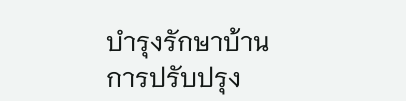บำรุงรักษาบ้าน
การปรับปรุง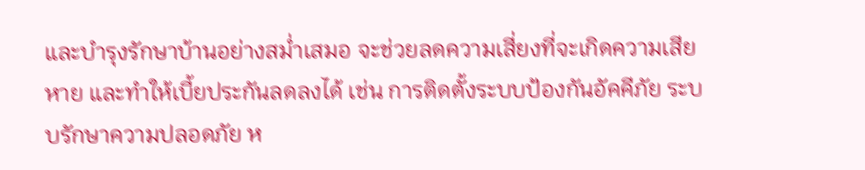และบำรุงรักษาบ้านอย่างสม่ำเสมอ จะช่วยลดความเสี่ยงที่จะเกิดความเสียหาย และทำให้เบี้ยประกันลดลงได้ เช่น การติดตั้งระบบป้องกันอัคคีภัย ระบบรักษาความปลอดภัย ห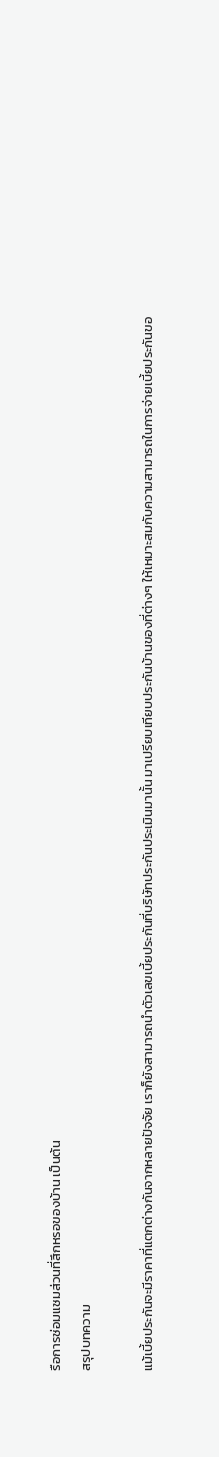รือการซ่อมแซมส่วนที่สึกหรอของบ้าน เป็นต้น
สรุปบทความ

แม้เบี้ยประกันจะมีราคาที่แตกต่างกันจากหลายปัจจัย เราก็ยังสามารถนำตัวเลขเบี้ยประกันที่บริษัทประกันประเมินมานั้น มาเปรียบเทียบประกันบ้านของที่ต่างๆ ให้เหมาะสมกับความสามารถในการจ่ายเบี้ยประกันขอ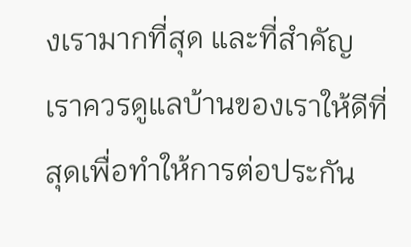งเรามากที่สุด และที่สำคัญ เราควรดูแลบ้านของเราให้ดีที่สุดเพื่อทำให้การต่อประกัน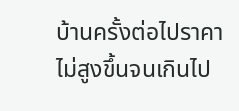บ้านครั้งต่อไปราคาไม่สูงขึ้นจนเกินไป